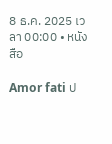8 ธ.ค. 2025 เวลา 00:00 • หนังสือ

Amor fati ป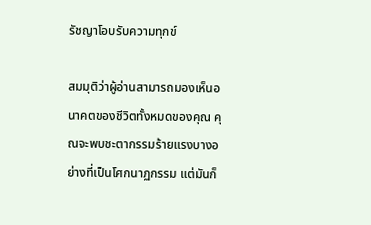รัชญาโอบรับความทุกข์

สมมุติว่าผู้อ่านสามารถมองเห็นอนาคตของชีวิตทั้งหมดของคุณ คุณจะพบชะตากรรมร้ายแรงบางอย่างที่เป็นโศกนาฏกรรม แต่มันก็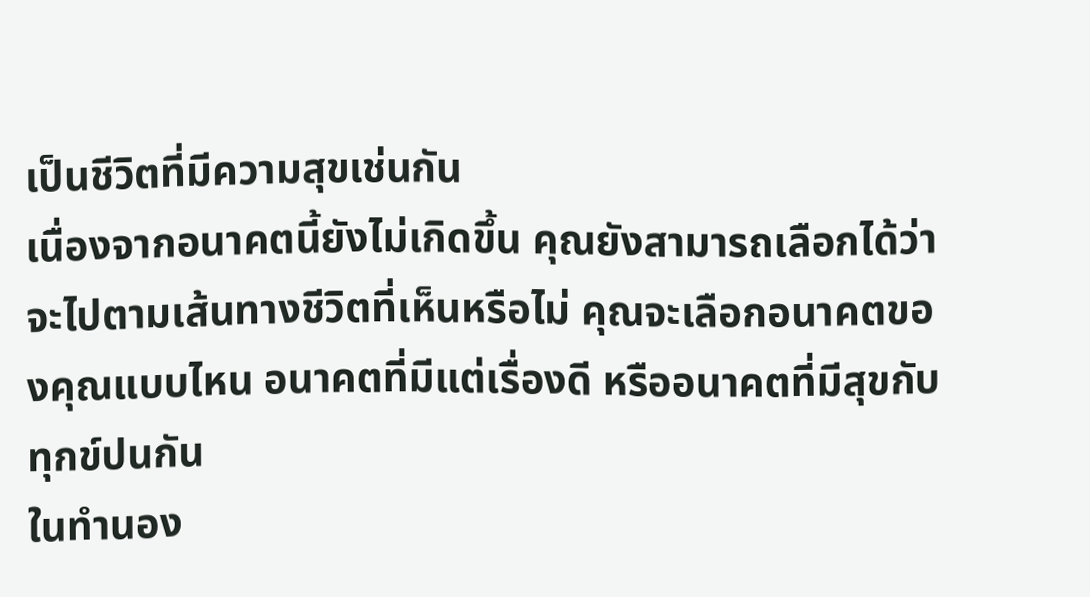เป็นชีวิตที่มีความสุขเช่นกัน
เนื่องจากอนาคตนี้ยังไม่เกิดขึ้น คุณยังสามารถเลือกได้ว่าจะไปตามเส้นทางชีวิตที่เห็นหรือไม่ คุณจะเลือกอนาคตของคุณแบบไหน อนาคตที่มีแต่เรื่องดี หรืออนาคตที่มีสุขกับทุกข์ปนกัน
ในทำนอง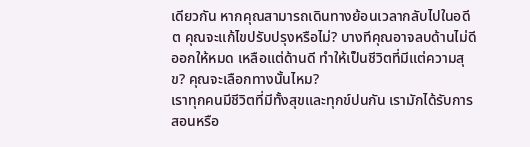เดียวกัน หากคุณสามารถเดินทางย้อนเวลากลับไปในอดีต คุณจะแก้ไขปรับปรุงหรือไม่? บางทีคุณอาจลบด้านไม่ดีออกให้หมด เหลือแต่ด้านดี ทำให้เป็นชีวิตที่มีแต่ความสุข? คุณจะเลือกทางนั้นไหม?
เราทุกคนมีชีวิตที่มีทั้งสุขและทุกข์ปนกัน เรามักได้รับการสอนหรือ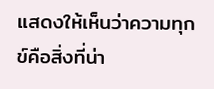แสดงให้เห็นว่าความทุกข์คือสิ่งที่น่า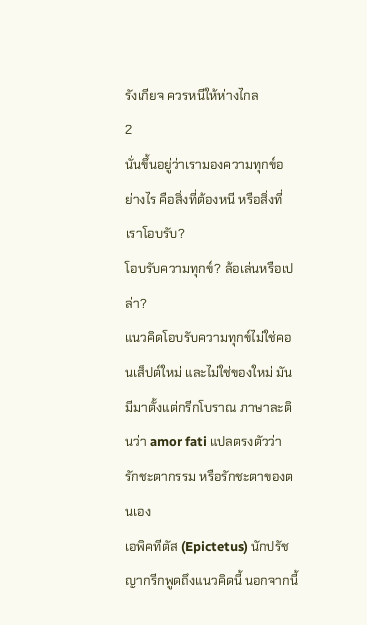รังเกียจ ควรหนีให้ห่างไกล
2
นั่นขึ้นอยู่ว่าเรามองความทุกข์อย่างไร คือสิ่งที่ต้องหนี หรือสิ่งที่เราโอบรับ?
โอบรับความทุกข์? ล้อเล่นหรือเปล่า?
แนวคิดโอบรับความทุกข์ไม่ใช่คอนเส็ปต์ใหม่ และไม่ใช่ของใหม่ มันมีมาตั้งแต่กรีกโบราณ ภาษาละตินว่า amor fati แปลตรงตัวว่า รักชะตากรรม หรือรักชะตาของตนเอง
เอพิคทีตัส (Epictetus) นักปรัชญากรีกพูดถึงแนวคิดนี้ นอกจากนี้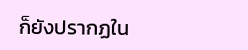ก็ยังปรากฏใน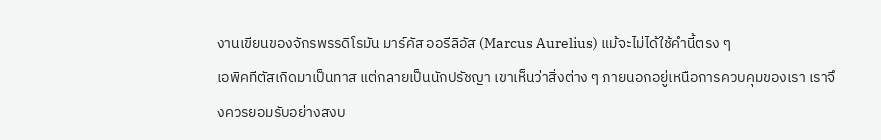งานเขียนของจักรพรรดิโรมัน มาร์คัส ออรีลิอัส (Marcus Aurelius) แม้จะไม่ได้ใช้คำนี้ตรง ๆ
เอพิคทีตัสเกิดมาเป็นทาส แต่กลายเป็นนักปรัชญา เขาเห็นว่าสิ่งต่าง ๆ ภายนอกอยู่เหนือการควบคุมของเรา เราจึงควรยอมรับอย่างสงบ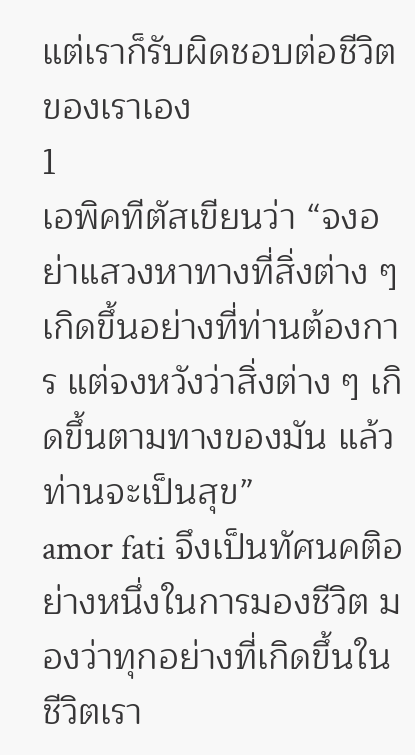แต่เราก็รับผิดชอบต่อชีวิตของเราเอง
1
เอพิคทีตัสเขียนว่า “จงอย่าแสวงหาทางที่สิ่งต่าง ๆ เกิดขึ้นอย่างที่ท่านต้องการ แต่จงหวังว่าสิ่งต่าง ๆ เกิดขึ้นตามทางของมัน แล้วท่านจะเป็นสุข”
amor fati จึงเป็นทัศนคติอย่างหนึ่งในการมองชีวิต มองว่าทุกอย่างที่เกิดขึ้นในชีวิตเรา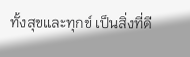ทั้งสุขและทุกข์ เป็นสิ่งที่ดี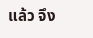แล้ว จึง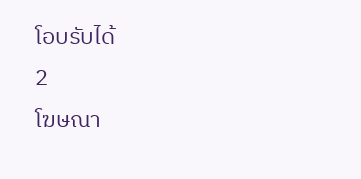โอบรับได้
2
โฆษณา